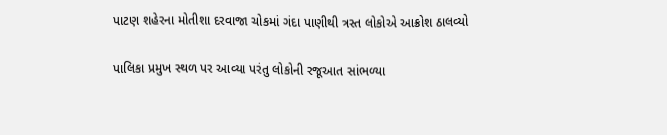પાટણ શહેરના મોતીશા દરવાજા ચોકમાં ગંદા પાણીથી ત્રસ્ત લોકોએ આક્રોશ ઠાલવ્યો

પાલિકા પ્રમુખ સ્થળ પર આવ્યા પરંતુ લોકોની રજૂઆત સાંભળ્યા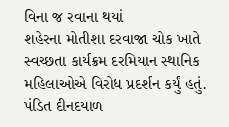વિના જ રવાના થયાં
શહેરના મોતીશા દરવાજા ચોક ખાતે સ્વચ્છતા કાર્યક્રમ દરમિયાન સ્થાનિક મહિલાઓએ વિરોધ પ્રદર્શન કર્યું હતું. પંડિત દીનદયાળ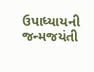ઉપાધ્યાયની જન્મજયંતી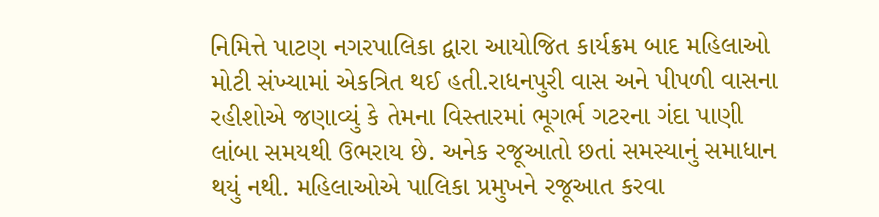નિમિત્તે પાટણ નગરપાલિકા દ્વારા આયોજિત કાર્યક્રમ બાદ મહિલાઓ મોટી સંખ્યામાં એકત્રિત થઈ હતી.રાધનપુરી વાસ અને પીપળી વાસના રહીશોએ જણાવ્યું કે તેમના વિસ્તારમાં ભૂગર્ભ ગટરના ગંદા પાણી લાંબા સમયથી ઉભરાય છે. અનેક રજૂઆતો છતાં સમસ્યાનું સમાધાન થયું નથી. મહિલાઓએ પાલિકા પ્રમુખને રજૂઆત કરવા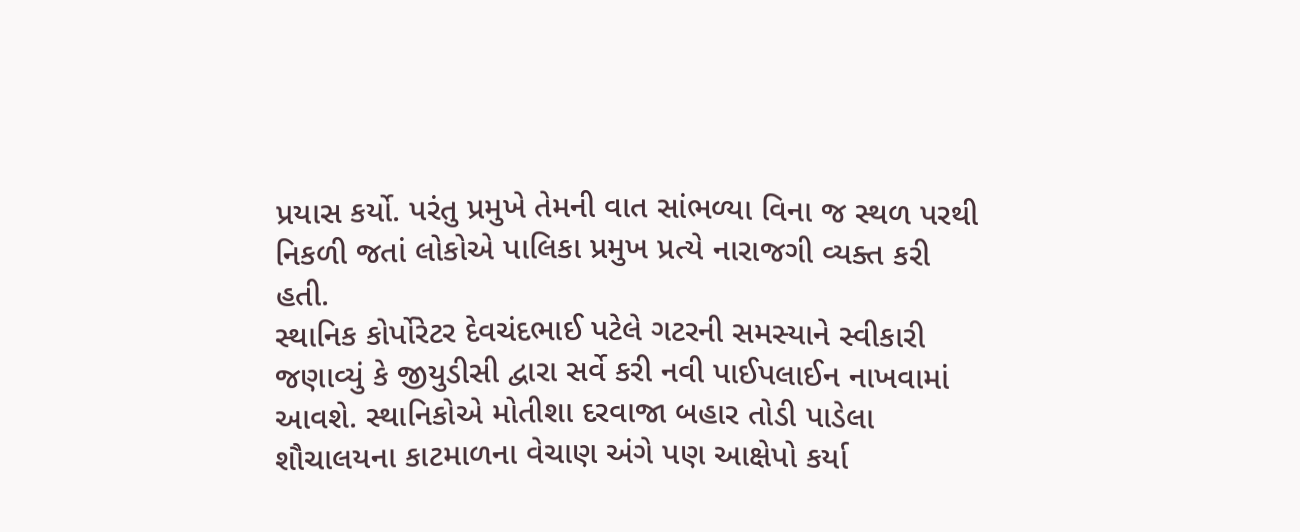પ્રયાસ કર્યો. પરંતુ પ્રમુખે તેમની વાત સાંભળ્યા વિના જ સ્થળ પરથી નિકળી જતાં લોકોએ પાલિકા પ્રમુખ પ્રત્યે નારાજગી વ્યક્ત કરી હતી.
સ્થાનિક કોર્પોરેટર દેવચંદભાઈ પટેલે ગટરની સમસ્યાને સ્વીકારી જણાવ્યું કે જીયુડીસી દ્વારા સર્વે કરી નવી પાઈપલાઈન નાખવામાં આવશે. સ્થાનિકોએ મોતીશા દરવાજા બહાર તોડી પાડેલા શૌચાલયના કાટમાળના વેચાણ અંગે પણ આક્ષેપો કર્યા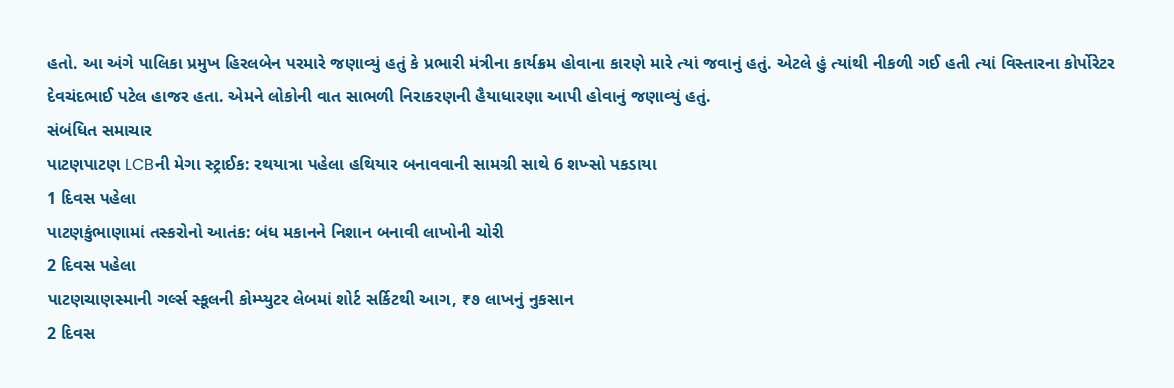હતો. આ અંગે પાલિકા પ્રમુખ હિરલબેન પરમારે જણાવ્યું હતું કે પ્રભારી મંત્રીના કાર્યક્રમ હોવાના કારણે મારે ત્યાં જવાનું હતું. એટલે હું ત્યાંથી નીકળી ગઈ હતી ત્યાં વિસ્તારના કોર્પોરેટર દેવચંદભાઈ પટેલ હાજર હતા. એમને લોકોની વાત સાભળી નિરાકરણની હૈયાધારણા આપી હોવાનું જણાવ્યું હતું.
સંબંધિત સમાચાર
પાટણપાટણ LCBની મેગા સ્ટ્રાઈક: રથયાત્રા પહેલા હથિયાર બનાવવાની સામગ્રી સાથે 6 શખ્સો પકડાયા
1 દિવસ પહેલા
પાટણકુંભાણામાં તસ્કરોનો આતંક: બંધ મકાનને નિશાન બનાવી લાખોની ચોરી
2 દિવસ પહેલા
પાટણચાણસ્માની ગર્લ્સ સ્કૂલની કોમ્પ્યુટર લેબમાં શોર્ટ સર્કિટથી આગ, ₹૭ લાખનું નુકસાન
2 દિવસ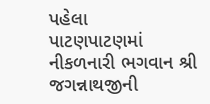પહેલા
પાટણપાટણમાં નીકળનારી ભગવાન શ્રી જગન્નાથજીની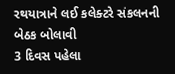રથયાત્રાને લઈ કલેક્ટરે સંકલનની બેઠક બોલાવી
3 દિવસ પહેલા